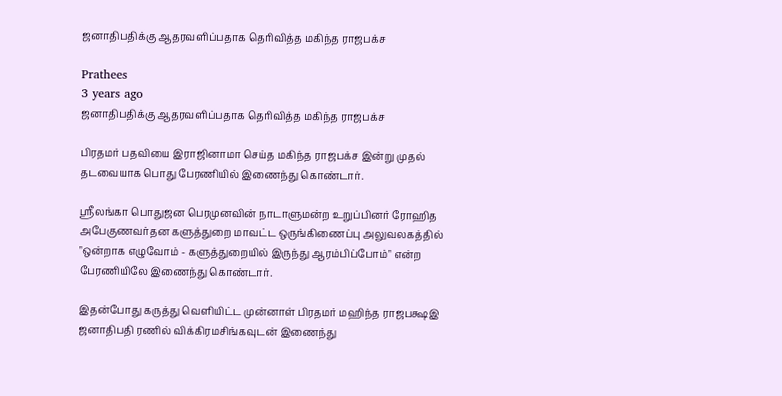ஜனாதிபதிக்கு ஆதரவளிப்பதாக தெரிவித்த மகிந்த ராஜபக்ச

Prathees
3 years ago
ஜனாதிபதிக்கு ஆதரவளிப்பதாக தெரிவித்த மகிந்த ராஜபக்ச

பிரதமர் பதவியை இராஜினாமா செய்த மகிந்த ராஜபக்ச இன்று முதல் தடவையாக பொது பேரணியில் இணைந்து கொண்டார்.

ஸ்ரீலங்கா பொதுஜன பெரமுனவின் நாடாளுமன்ற உறுப்பினர் ரோஹித அபேகுணவர்தன களுத்துறை மாவட்ட ஒருங்கிணைப்பு அலுவலகத்தில் "ஒன்றாக எழுவோம் - களுத்துறையில் இருந்து ஆரம்பிப்போம்" என்ற பேரணியிலே இணைந்து கொண்டார்.

இதன்போது கருத்து வெளியிட்ட முன்னாள் பிரதமர் மஹிந்த ராஜபக்ஷஇ ஜனாதிபதி ரணில் விக்கிரமசிங்கவுடன் இணைந்து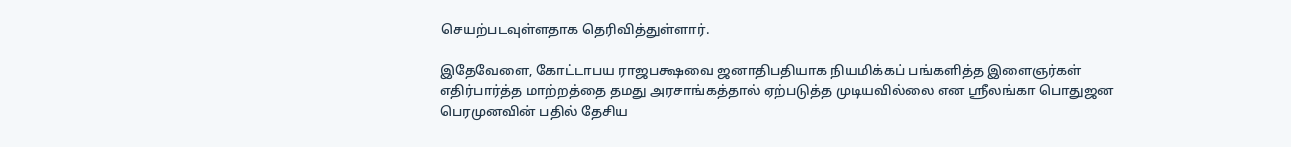செயற்படவுள்ளதாக தெரிவித்துள்ளார்.

இதேவேளை, கோட்டாபய ராஜபக்ஷவை ஜனாதிபதியாக நியமிக்கப் பங்களித்த இளைஞர்கள் எதிர்பார்த்த மாற்றத்தை தமது அரசாங்கத்தால் ஏற்படுத்த முடியவில்லை என ஸ்ரீலங்கா பொதுஜன பெரமுனவின் பதில் தேசிய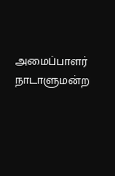அமைப்பாளர் நாடாளுமன்ற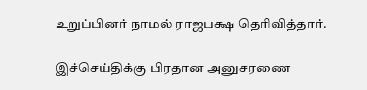உறுப்பினர் நாமல் ராஜபக்ஷ தெரிவித்தார்.

இச்செய்திக்கு பிரதான அனுசரணை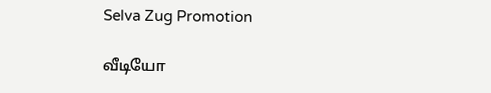Selva Zug Promotion

வீடியோ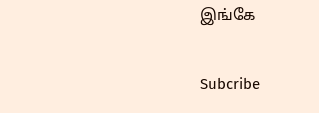இங்கே

Subcribe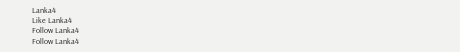Lanka4
Like Lanka4
Follow Lanka4
Follow Lanka4